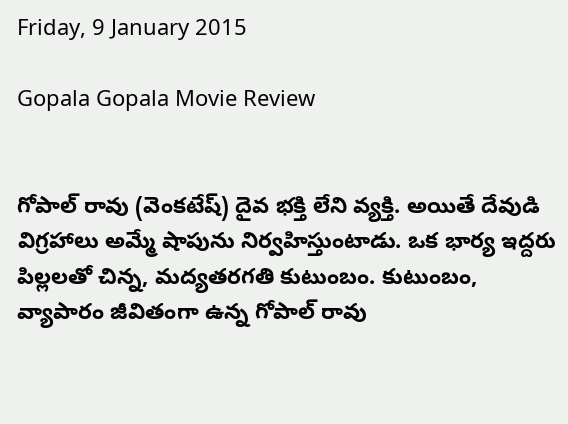Friday, 9 January 2015

Gopala Gopala Movie Review


గోపాల్ రావు (వెంకటేష్) దైవ భక్తి లేని వ్యక్తి. అయితే దేవుడి విగ్రహాలు అమ్మే షాపును నిర్వహిస్తుంటాడు. ఒక భార్య ఇద్దరు పిల్లలతో చిన్న, మద్యతరగతి కుటుంబం. కుటుంబం, వ్యాపారం జీవితంగా ఉన్న గోపాల్ రావు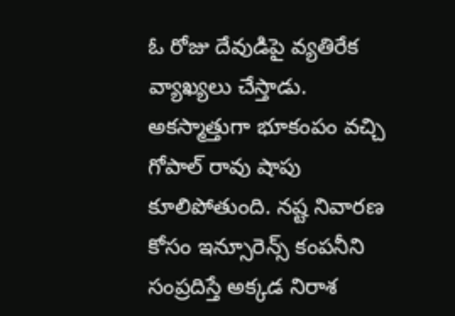ఓ రోజు దేవుడిపై వ్యతిరేక వ్యాఖ్యలు చేస్తాడు. అకస్మాత్తుగా భూకంపం వచ్చి గోపాల్ రావు షాపు కూలిపోతుంది. నష్ట నివారణ కోసం ఇన్సూరెన్స్ కంపనీని సంప్రదిస్తే అక్కడ నిరాశ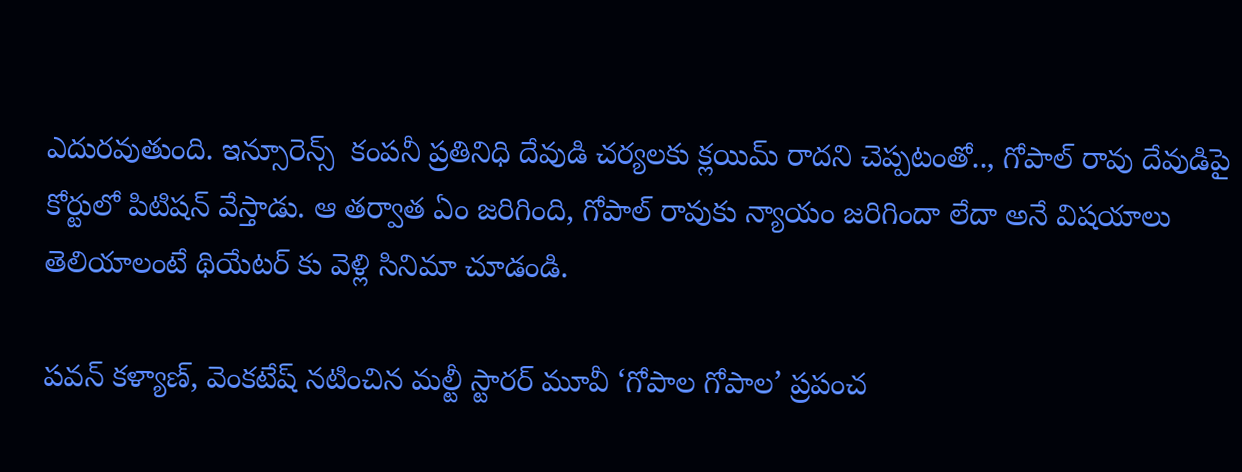ఎదురవుతుంది. ఇన్సూరెన్స్  కంపనీ ప్రతినిధి దేవుడి చర్యలకు క్లయిమ్ రాదని చెప్పటంతో.., గోపాల్ రావు దేవుడిపై కోర్టులో పిటిషన్ వేస్తాడు. ఆ తర్వాత ఏం జరిగింది, గోపాల్ రావుకు న్యాయం జరిగిందా లేదా అనే విషయాలు తెలియాలంటే థియేటర్ కు వెళ్లి సినిమా చూడండి.

పవన్ కళ్యాణ్, వెంకటేష్ నటించిన మల్టీ స్టారర్ మూవీ ‘గోపాల గోపాల’ ప్రపంచ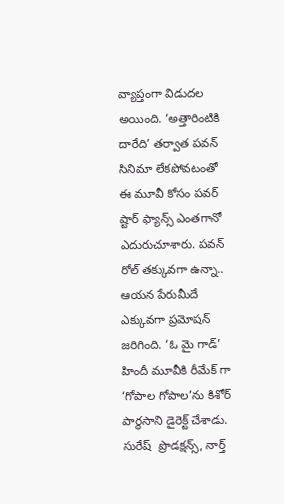వ్యాప్తంగా విడుదల అయింది. ‘అత్తారింటికి దారేది’ తర్వాత పవన్ సినిమా లేకపోవటంతో ఈ మూవీ కోసం పవర్ ష్టార్ ఫ్యాన్స్ ఎంతగానో ఎదురుచూశారు. పవన్ రోల్ తక్కువగా ఉన్నా.. ఆయన పేరుమీదే ఎక్కువగా ప్రమోషన్ జరిగింది. ‘ఓ మై గాడ్’ హిందీ మూవీకి రీమేక్ గా ‘గోపాల గోపాల’ను కిశోర్ పార్థసాని డైరెక్ట్ చేశాడు. సురేష్  ప్రొడక్షన్స్, నార్త్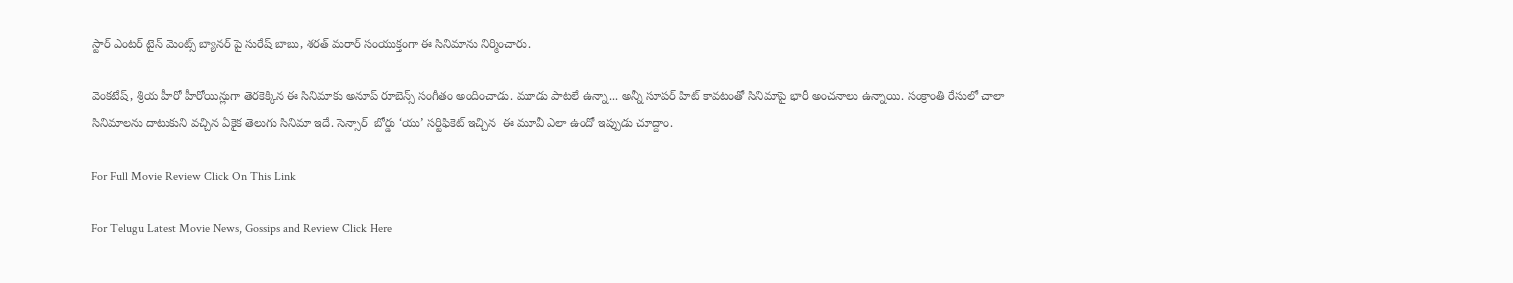స్టార్ ఎంటర్ టైన్ మెంట్స్ బ్యానర్ పై సురేష్ బాబు, శరత్ మరార్ సంయుక్తంగా ఈ సినిమాను నిర్మించారు.

వెంకటేష్, శ్రియ హీరో హీరోయిన్లుగా తెరకెక్కిన ఈ సినిమాకు అనూప్ రూబెన్స్ సంగీతం అందించాడు. మూడు పాటలే ఉన్నా... అన్నీ సూపర్ హిట్ కావటంతో సినిమాపై భారీ అంచనాలు ఉన్నాయి. సంక్రాంతి రేసులో చాలా సినిమాలను దాటుకుని వచ్చిన ఏకైక తెలుగు సినిమా ఇదే. సెన్సార్  బోర్డు ‘యు’ సర్టిఫికెట్ ఇచ్చిన  ఈ మూవీ ఎలా ఉందో ఇప్పుడు చూద్దాం.

For Full Movie Review Click On This Link

For Telugu Latest Movie News, Gossips and Review Click Here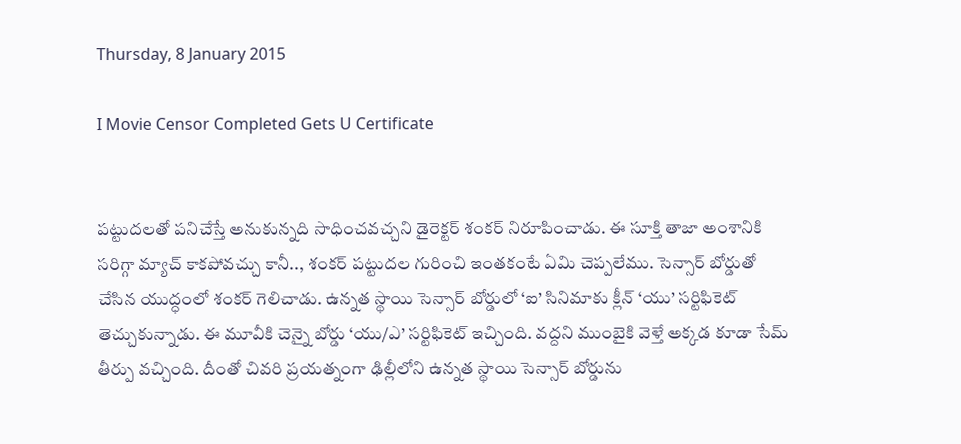Thursday, 8 January 2015

I Movie Censor Completed Gets U Certificate


పట్టుదలతో పనిచేస్తే అనుకున్నది సాధించవచ్చని డైరెక్టర్ శంకర్ నిరూపించాడు. ఈ సూక్తి తాజా అంశానికి సరిగ్గా మ్యాచ్ కాకపోవచ్చు కానీ.., శంకర్ పట్టుదల గురించి ఇంతకంటే ఏమి చెప్పలేము. సెన్సార్ బోర్డుతో చేసిన యుద్ధంలో శంకర్ గెలిచాడు. ఉన్నత స్థాయి సెన్సార్ బోర్డులో ‘ఐ’ సినిమాకు క్లీన్ ‘యు’ సర్టిఫికెట్ తెచ్చుకున్నాడు. ఈ మూవీకి చెన్నై బోర్డు ‘యు/ఎ’ సర్టిఫికెట్ ఇచ్చింది. వద్దని ముంబైకి వెళ్తే అక్కడ కూడా సేమ్ తీర్పు వచ్చింది. దీంతో చివరి ప్రయత్నంగా ఢిల్లీలోని ఉన్నత స్థాయి సెన్సార్ బోర్డును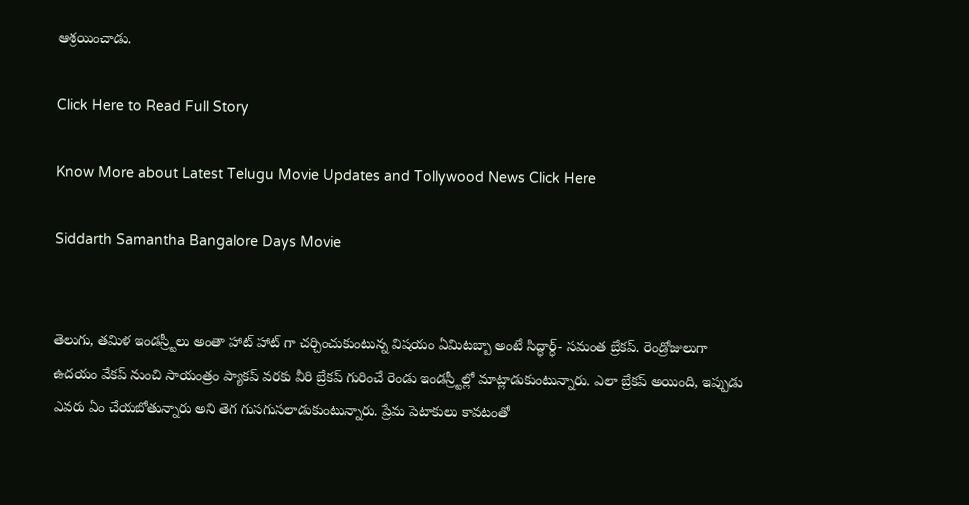ఆశ్రయించాడు.

Click Here to Read Full Story

Know More about Latest Telugu Movie Updates and Tollywood News Click Here

Siddarth Samantha Bangalore Days Movie


తెలుగు, తమిళ ఇండస్ర్టీలు అంతా హాట్ హాట్ గా చర్చించుకుంటున్న విషయం ఏమిటబ్బా అంటే సిద్ధార్ధ్- సమంత బ్రేకప్. రెండ్రోజులుగా ఉదయం వేకప్ నుంచి సాయంత్రం ప్యాకప్ వరకు వీరి బ్రేకప్ గురించే రెండు ఇండస్ర్టీల్లో మాట్లాడుకుంటున్నారు. ఎలా బ్రేకప్ అయింది, ఇప్పుడు ఎవరు ఏం చేయబోతున్నారు అని తెగ గుసగుసలాడుకుంటున్నారు. ప్రేమ పెటాకులు కావటంతో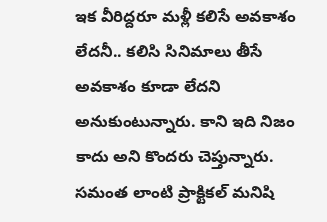ఇక వీరిద్దరూ మళ్లీ కలిసే అవకాశం లేదనీ.. కలిసి సినిమాలు తీసే అవకాశం కూడా లేదని అనుకుంటున్నారు. కాని ఇది నిజం కాదు అని కొందరు చెప్తున్నారు. సమంత లాంటి ప్రాక్టికల్ మనిషి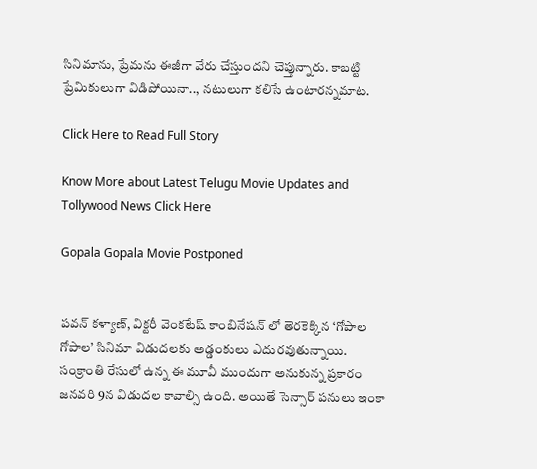సినిమాను, ప్రేమను ఈజీగా వేరు చేస్తుందని చెప్తున్నారు. కాబట్టి ప్రేమికులుగా విడిపోయినా.., నటులుగా కలిసే ఉంటారన్నమాట.

Click Here to Read Full Story

Know More about Latest Telugu Movie Updates and Tollywood News Click Here

Gopala Gopala Movie Postponed


పవన్ కళ్యాణ్, విక్టరీ వెంకటేష్ కాంబినేషన్ లో తెరకెక్కిన ‘గోపాల గోపాల’ సినిమా విడుదలకు అడ్డంకులు ఎదురవుతున్నాయి. సంక్రాంతి రేసులో ఉన్న ఈ మూవీ ముందుగా అనుకున్న ప్రకారం జనవరి 9న విడుదల కావాల్సి ఉంది. అయితే సెన్సార్ పనులు ఇంకా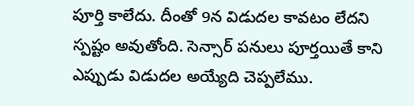పూర్తి కాలేదు. దీంతో 9న విడుదల కావటం లేదని స్పష్టం అవుతోంది. సెన్సార్ పనులు పూర్తయితే కాని ఎప్పుడు విడుదల అయ్యేది చెప్పలేము.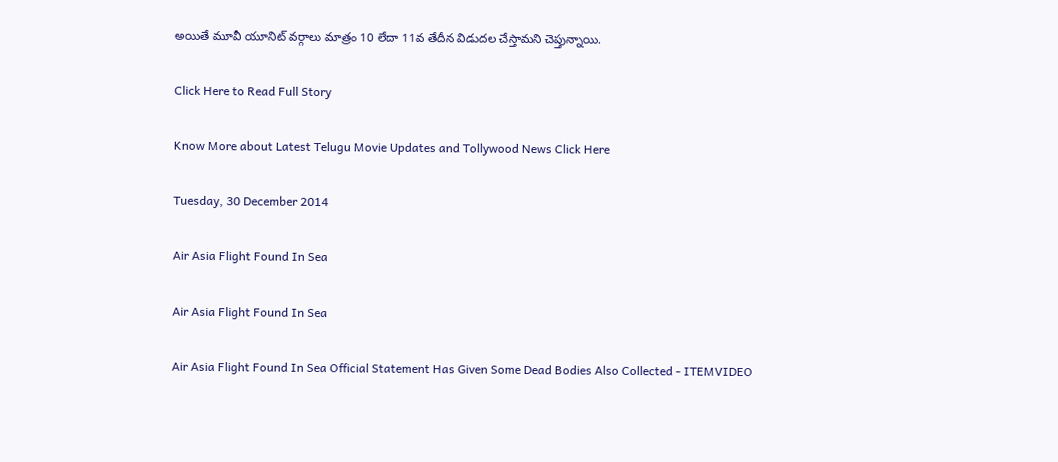అయితే మూవీ యూనిట్ వర్గాలు మాత్రం 10 లేదా 11వ తేదీన విడుదల చేస్తామని చెప్తున్నాయి.

Click Here to Read Full Story

Know More about Latest Telugu Movie Updates and Tollywood News Click Here

Tuesday, 30 December 2014

Air Asia Flight Found In Sea

Air Asia Flight Found In Sea

Air Asia Flight Found In Sea Official Statement Has Given Some Dead Bodies Also Collected - ITEMVIDEO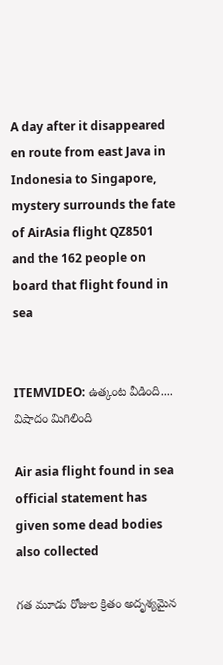A day after it disappeared en route from east Java in Indonesia to Singapore, mystery surrounds the fate of AirAsia flight QZ8501 and the 162 people on board that flight found in sea


ITEMVIDEO: ఉత్కంట వీడింది.... విషాదం మిగిలింది

Air asia flight found in sea official statement has given some dead bodies also collected

గత మూడు రోజుల క్రితం అదృశ్యమైన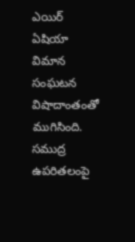ఎయిర్ ఏషియా విమాన సంఘటన విషాదాంతంతో ముగిసింది. సముద్ర ఉపరితలంపై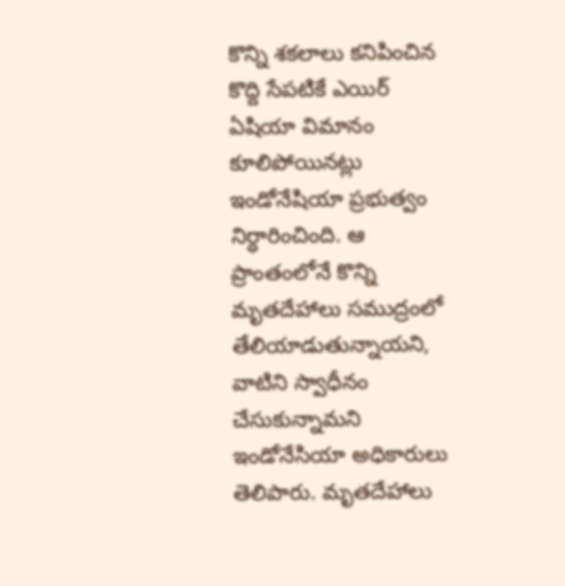కొన్ని శకలాలు కనిపించిన కొద్ది సేపటికే ఎయిర్ ఏషియా విమానం కూలిపోయినట్లు ఇండోనేషియా ప్రభుత్వం నిర్ధారించింది. ఆ ప్రాంతంలోనే కొన్ని మృతదేహాలు సముద్రంలో తేలియాడుతున్నాయని, వాటిని స్వాధీనం చేసుకున్నామని ఇండోనేసియా అధికారులు తెలిపారు. మృతదేహాలు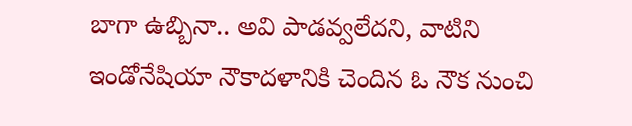బాగా ఉబ్బినా.. అవి పాడవ్వలేదని, వాటిని ఇండోనేషియా నౌకాదళానికి చెందిన ఓ నౌక నుంచి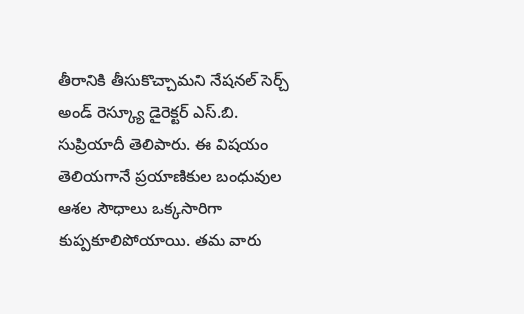తీరానికి తీసుకొచ్చామని నేషనల్ సెర్చ్ అండ్ రెస్క్యూ డైరెక్టర్ ఎస్.బి. సుప్రియాదీ తెలిపారు. ఈ విషయం తెలియగానే ప్రయాణికుల బంధువుల ఆశల సౌధాలు ఒక్కసారిగా కుప్పకూలిపోయాయి. తమ వారు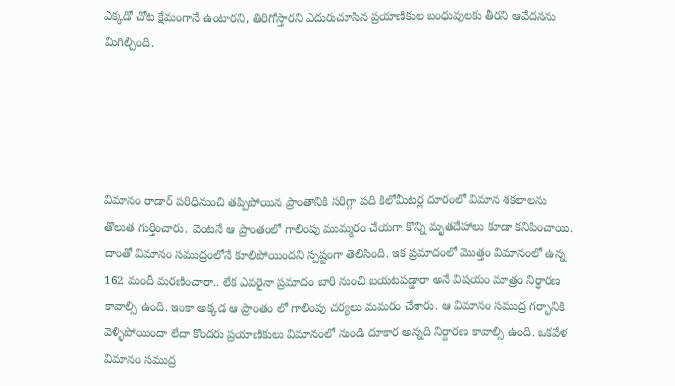ఎక్కడో చోట క్షేమంగానే ఉంటారని, తిరిగోస్తారని ఎదురుచూసిన ప్రయాణికుల బంధువులకు తీరని ఆవేదనను మిగిల్చింది.





విమానం రాడార్ పరిధినుంచి తప్పిపోయిన ప్రాంతానికి సరిగ్గా పది కిలోమీటర్ల దూరంలో విమాన శకలాలను తొలుత గుర్తించారు. వెంటనే ఆ ప్రాంతంలో గాలింపు ముమ్మరం చేయగా కొన్ని మృతదేహాలు కూడా కనిపించాయి. దాంతో విమానం సముద్రంలోనే కూలిపోయిందని స్పష్టంగా తెలిసింది. ఇక ప్రమాదంలో మొత్తం విమానంలో ఉన్న 162 మందీ మరణించారా.. లేక ఎవరైనా ప్రమాదం బారి నుంచి బయటపడ్డారా అనే విషయం మాత్రం నిర్ధారణ కావాల్సి ఉంది. ఇంకా అక్కడ ఆ ప్రాంతం లో గాలింపు చర్యలు మమరం చేశారు. ఆ విమానం సముద్ర గర్భానికి వెళ్ళిపోయిందా లేదా కొందరు ప్రయాణికులు విమానంలో నుండి దూకార అన్నది నిర్దారణ కావాల్సి ఉంది. ఒకవేళ విమానం సముద్ర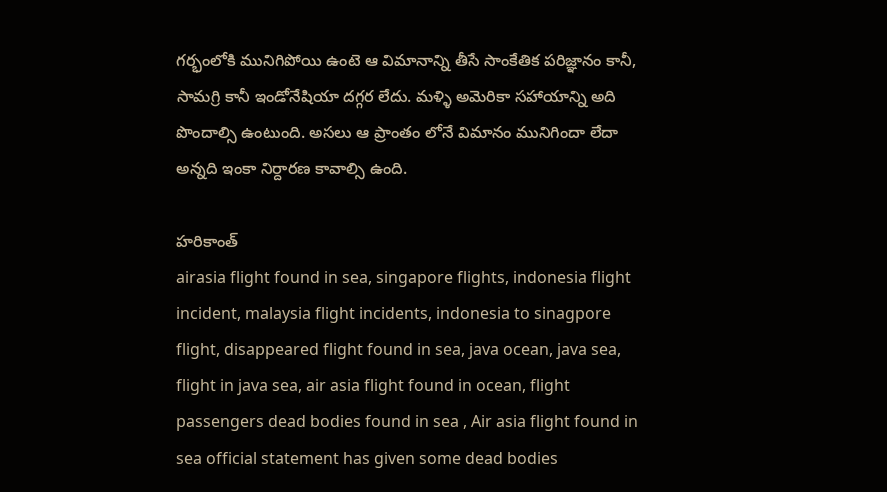గర్భంలోకి మునిగిపోయి ఉంటె ఆ విమానాన్ని తీసే సాంకేతిక పరిజ్ఞానం కానీ, సామగ్రి కానీ ఇండోనేషియా దగ్గర లేదు. మళ్ళి అమెరికా సహాయాన్ని అది పొందాల్సి ఉంటుంది. అసలు ఆ ప్రాంతం లోనే విమానం మునిగిందా లేదా అన్నది ఇంకా నిర్దారణ కావాల్సి ఉంది.

హరికాంత్
airasia flight found in sea, singapore flights, indonesia flight incident, malaysia flight incidents, indonesia to sinagpore flight, disappeared flight found in sea, java ocean, java sea, flight in java sea, air asia flight found in ocean, flight passengers dead bodies found in sea , Air asia flight found in sea official statement has given some dead bodies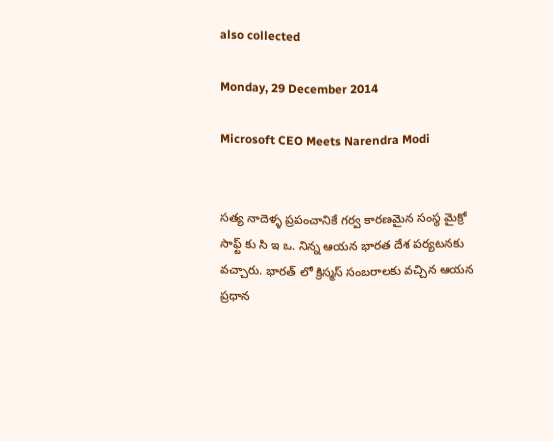also collected

Monday, 29 December 2014

Microsoft CEO Meets Narendra Modi


సత్య నాదెళ్ళ ప్రపంచానికే గర్వ కారణమైన సంస్థ మైక్రో సాఫ్ట్ కు సి ఇ ఒ. నిన్న ఆయన భారత దేశ పర్యటనకు వచ్చారు. భారత్ లో క్రిస్మస్ సంబరాలకు వచ్చిన ఆయన ప్రధాన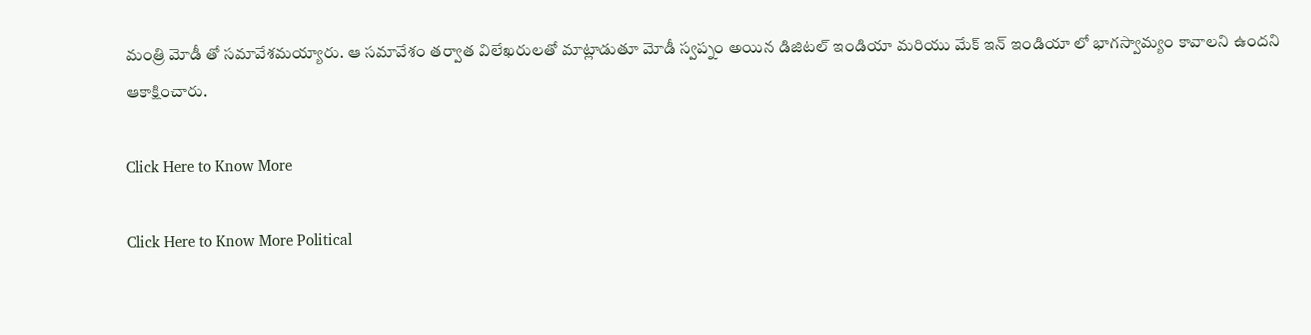మంత్రి మోడీ తో సమావేశమయ్యారు. ఆ సమావేశం తర్వాత విలేఖరులతో మాట్లాడుతూ మోడీ స్వప్నం అయిన డిజిటల్ ఇండియా మరియు మేక్ ఇన్ ఇండియా లో భాగస్వామ్యం కావాలని ఉందని ఆకాక్షించారు.

Click Here to Know More

Click Here to Know More Political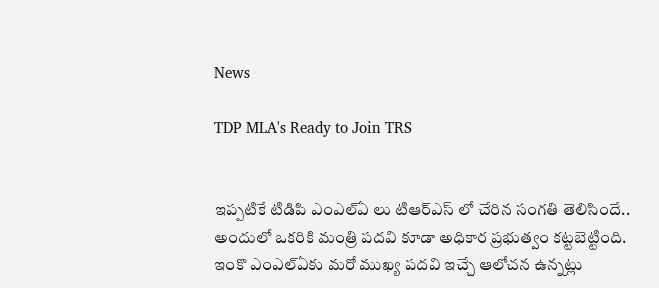News

TDP MLA's Ready to Join TRS


ఇప్పటికే టిడిపి ఎంఎల్ఏ లు టిఆర్ఎస్ లో చేరిన సంగతి తెలిసిందే.. అందులో ఒకరికి మంత్రి పదవి కూడా అధికార ప్రభుత్వం కట్టబెట్టింది. ఇంకొ ఎంఎల్ఏకు మరో ముఖ్య పదవి ఇచ్చే ఆలోచన ఉన్నట్లు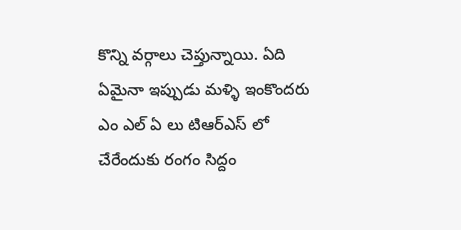కొన్ని వర్గాలు చెప్తున్నాయి. ఏది ఏమైనా ఇప్పుడు మళ్ళి ఇంకొందరు ఎం ఎల్ ఏ లు టిఆర్ఎస్ లో చేరేందుకు రంగం సిద్దం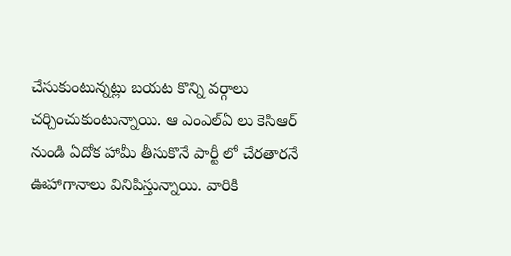చేసుకుంటున్నట్లు బయట కొన్ని వర్గాలు చర్చించుకుంటున్నాయి. ఆ ఎంఎల్ఏ లు కెసిఆర్ నుండి ఏదోక హామీ తీసుకొనే పార్టీ లో చేరతారనే ఊహాగానాలు వినిపిస్తున్నాయి. వారికి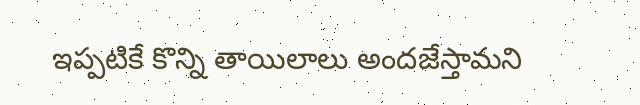ఇప్పటికే కొన్ని తాయిలాలు అందజేస్తామని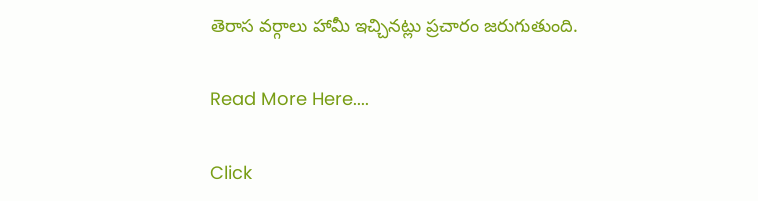తెరాస వర్గాలు హామీ ఇచ్చినట్లు ప్రచారం జరుగుతుంది.

Read More Here....

Click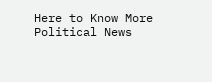Here to Know More Political News